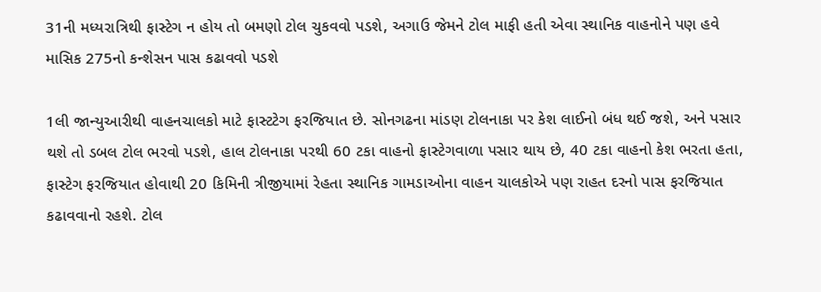31ની મધ્યરાત્રિથી ફાસ્ટેગ ન હોય તો બમણો ટોલ ચુકવવો પડશે, અગાઉ જેમને ટોલ માફી હતી એવા સ્થાનિક વાહનોને પણ હવે માસિક 275નો કન્શેસન પાસ કઢાવવો પડશે

1લી જાન્યુઆરીથી વાહનચાલકો માટે ફાસ્ટટેગ ફરજિયાત છે. સોનગઢના માંડણ ટોલનાકા પર કેશ લાઈનો બંધ થઈ જશે, અને પસાર થશે તો ડબલ ટોલ ભરવો પડશે, હાલ ટોલનાકા પરથી 60 ટકા વાહનો ફાસ્ટેગવાળા પસાર થાય છે, 40 ટકા વાહનો કેશ ભરતા હતા, ફાસ્ટેગ ફરજિયાત હોવાથી 20 કિમિની ત્રીજીયામાં રેહતા સ્થાનિક ગામડાઓના વાહન ચાલકોએ પણ રાહત દરનો પાસ ફરજિયાત કઢાવવાનો રહશે. ટોલ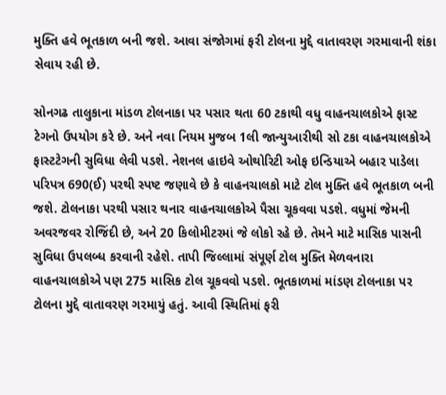મુક્તિ હવે ભૂતકાળ બની જશે. આવા સંજોગમાં ફરી ટોલના મુદ્દે વાતાવરણ ગરમાવાની શંકા સેવાય રહી છે.

સોનગઢ તાલુકાના માંડળ ટોલનાકા પર પસાર થતા 60 ટકાથી વધુ વાહનચાલકોએ ફાસ્ટ ટેગનો ઉપયોગ કરે છે. અને નવા નિયમ મુજબ 1લી જાન્યુઆરીથી સો ટકા વાહનચાલકોએ ફાસ્ટટેગની સુવિધા લેવી પડશે. નેશનલ હાઇવે ઓથોરિટી ઓફ ઇન્ડિયાએ બહાર પાડેલા પરિપત્ર 690(ઈ) પરથી સ્પષ્ટ જણાવે છે કે વાહનચાલકો માટે ટોલ મુક્તિ હવે ભૂતકાળ બની જશે. ટોલનાકા પરથી પસાર થનાર વાહનચાલકોએ પૈસા ચૂકવવા પડશે. વધુમાં જેમની અવરજવર રોજિંદી છે, અને 20 કિલોમીટરમાં જે લોકો રહે છે. તેમને માટે માસિક પાસની સુવિધા ઉપલબ્ધ કરવાની રહેશે. તાપી જિલ્લામાં સંપૂર્ણ ટોલ મુક્તિ મેળવનારા વાહનચાલકોએ પણ 275 માસિક ટોલ ચૂકવવો પડશે. ભૂતકાળમાં માંડણ ટોલનાકા પર ટોલના મુદ્દે વાતાવરણ ગરમાયું હતું. આવી સ્થિતિમાં ફરી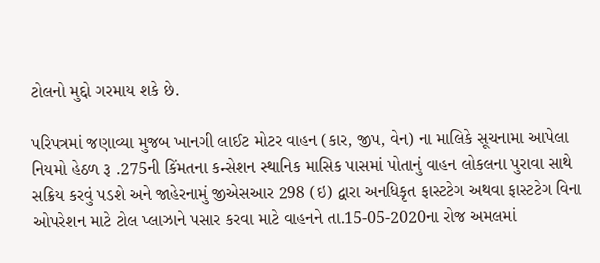ટોલનો મુદ્દો ગરમાય શકે છે.

પરિપત્રમાં જણાવ્યા મુજબ ખાનગી લાઈટ મોટર વાહન (કાર, જીપ, વેન) ના માલિકે સૂચનામા આપેલા નિયમો હેઠળ રૂ .275ની કિંમતના કન્સેશન સ્થાનિક માસિક પાસમાં પોતાનું વાહન લોકલના પુરાવા સાથે સક્રિય કરવું પડશે અને જાહેરનામું જીએસઆર 298 (ઇ) દ્વારા અનધિકૃત ફાસ્ટટેગ અથવા ફાસ્ટટેગ વિના ઓપરેશન માટે ટોલ પ્લાઝાને પસાર કરવા માટે વાહનને તા.15-05-2020ના રોજ અમલમાં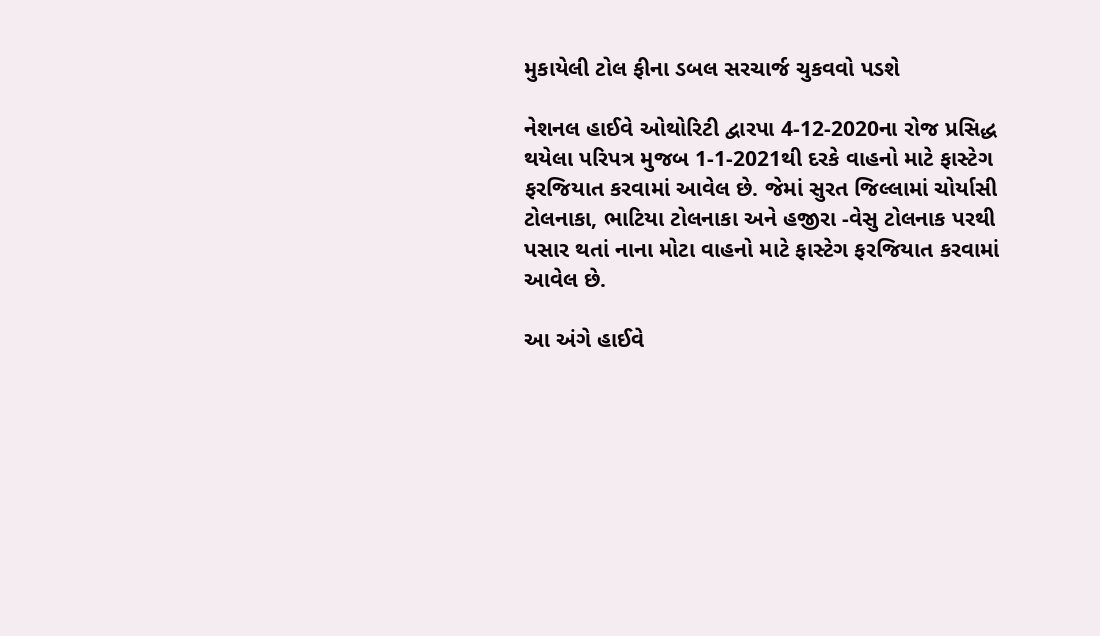મુકાયેલી ટોલ ફીના ડબલ સરચાર્જ ચુકવવો પડશે

નેશનલ હાઈવે ઓથોરિટી દ્વારપા 4-12-2020ના રોજ પ્રસિદ્ધ થયેલા પરિપત્ર મુજબ 1-1-2021થી દરકે વાહનો માટે ફાસ્ટેગ ફરજિયાત કરવામાં આવેલ છે. જેમાં સુરત જિલ્લામાં ચોર્યાસી ટોલનાકા, ભાટિયા ટોલનાકા અને હજીરા -વેસુ ટોલનાક પરથી પસાર થતાં નાના મોટા વાહનો માટે ફાસ્ટેગ ફરજિયાત કરવામાં આવેલ છે.

આ અંગે હાઈવે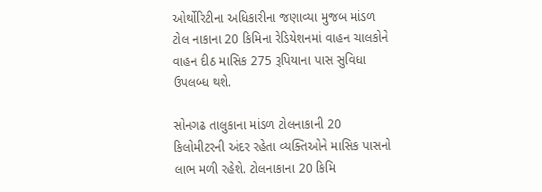ઓર્થોરિટીના અધિકારીના જણાવ્યા મુજબ માંડળ ટોલ નાકાના 20 કિમિના રેડિયેશનમાં વાહન ચાલકોને વાહન દીઠ માસિક 275 રૂપિયાના પાસ સુવિધા ઉપલબ્ધ થશે.

સોનગઢ તાલુકાના માંડળ ટોલનાકાની 20 કિલોમીટરની અંદર રહેતા વ્યક્તિઓને માસિક પાસનો લાભ મળી રહેશે. ટોલનાકાના 20 કિમિ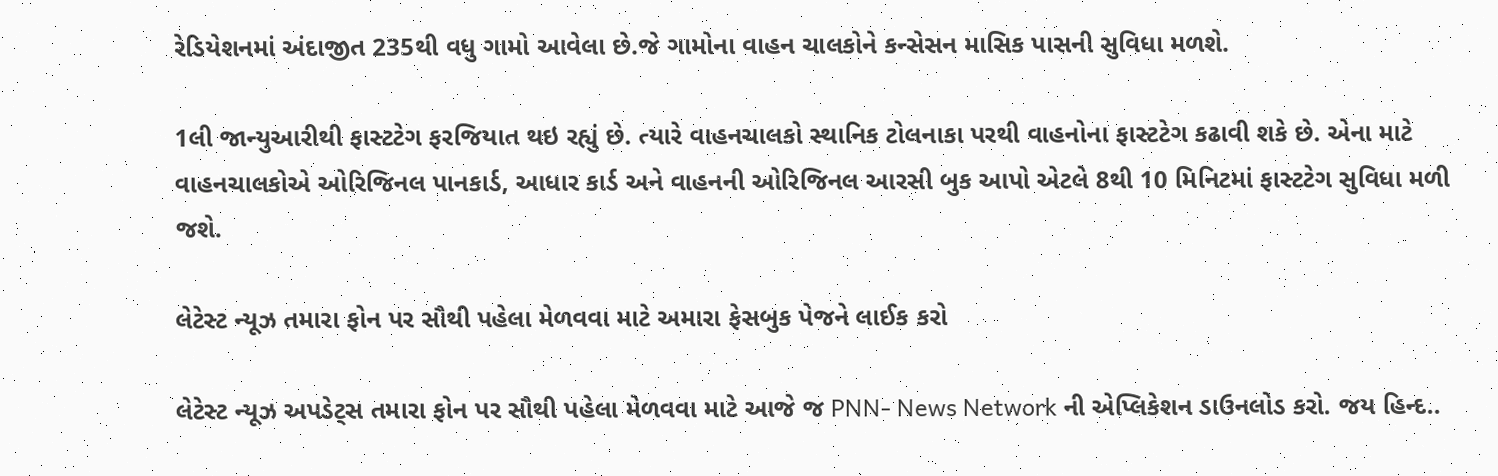રેડિયેશનમાં અંદાજીત 235થી વધુ ગામો આવેલા છે.જે ગામોના વાહન ચાલકોને કન્સેસન માસિક પાસની સુવિધા મળશે.

1લી જાન્યુઆરીથી ફાસ્ટટેગ ફરજિયાત થઇ રહ્યું છે. ત્યારે વાહનચાલકો સ્થાનિક ટોલનાકા પરથી વાહનોના ફાસ્ટટેગ કઢાવી શકે છે. એના માટે વાહનચાલકોએ ઓરિજિનલ પાનકાર્ડ, આધાર કાર્ડ અને વાહનની ઓરિજિનલ આરસી બુક આપો એટલે 8થી 10 મિનિટમાં ફાસ્ટટેગ સુવિધા મળી જશે.

લેટેસ્ટ ન્યૂઝ તમારા ફોન પર સૌથી પહેલા મેળવવા માટે અમારા ફેસબુક પેજને લાઈક કરો

લેટેસ્ટ ન્યૂઝ અપડેટ્સ તમારા ફોન પર સૌથી પહેલા મેળવવા માટે આજે જ PNN- News Network ની એપ્લિકેશન ડાઉનલોડ કરો. જય હિન્દ..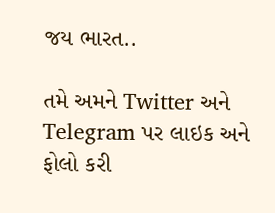જય ભારત..

તમે અમને Twitter અને Telegram પર લાઇક અને ફોલો કરી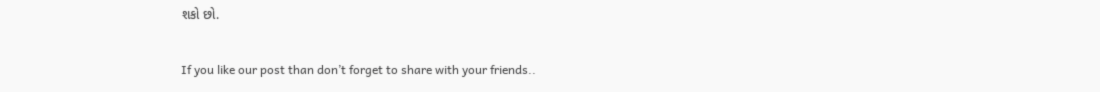શકો છો.

If you like our post than don’t forget to share with your friends..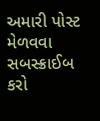અમારી પોસ્ટ મેળવવા સબસ્ક્રાઈબ કરો